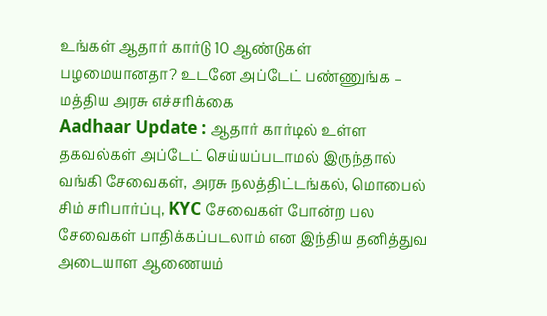உங்கள் ஆதார் கார்டு 10 ஆண்டுகள் பழமையானதா? உடனே அப்டேட் பண்ணுங்க – மத்திய அரசு எச்சரிக்கை
Aadhaar Update : ஆதார் கார்டில் உள்ள தகவல்கள் அப்டேட் செய்யப்படாமல் இருந்தால் வங்கி சேவைகள், அரசு நலத்திட்டங்கல், மொபைல் சிம் சரிபார்ப்பு, KYC சேவைகள் போன்ற பல சேவைகள் பாதிக்கப்படலாம் என இந்திய தனித்துவ அடையாள ஆணையம்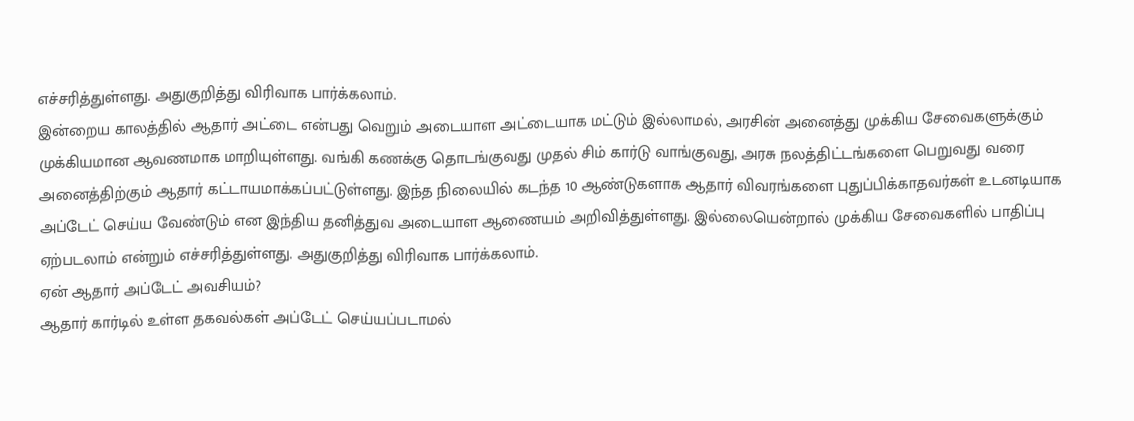எச்சரித்துள்ளது. அதுகுறித்து விரிவாக பார்க்கலாம்.
இன்றைய காலத்தில் ஆதார் அட்டை என்பது வெறும் அடையாள அட்டையாக மட்டும் இல்லாமல், அரசின் அனைத்து முக்கிய சேவைகளுக்கும் முக்கியமான ஆவணமாக மாறியுள்ளது. வங்கி கணக்கு தொடங்குவது முதல் சிம் கார்டு வாங்குவது, அரசு நலத்திட்டங்களை பெறுவது வரை அனைத்திற்கும் ஆதார் கட்டாயமாக்கப்பட்டுள்ளது. இந்த நிலையில் கடந்த 10 ஆண்டுகளாக ஆதார் விவரங்களை புதுப்பிக்காதவர்கள் உடனடியாக அப்டேட் செய்ய வேண்டும் என இந்திய தனித்துவ அடையாள ஆணையம் அறிவித்துள்ளது. இல்லையென்றால் முக்கிய சேவைகளில் பாதிப்பு ஏற்படலாம் என்றும் எச்சரித்துள்ளது. அதுகுறித்து விரிவாக பார்க்கலாம்.
ஏன் ஆதார் அப்டேட் அவசியம்?
ஆதார் கார்டில் உள்ள தகவல்கள் அப்டேட் செய்யப்படாமல்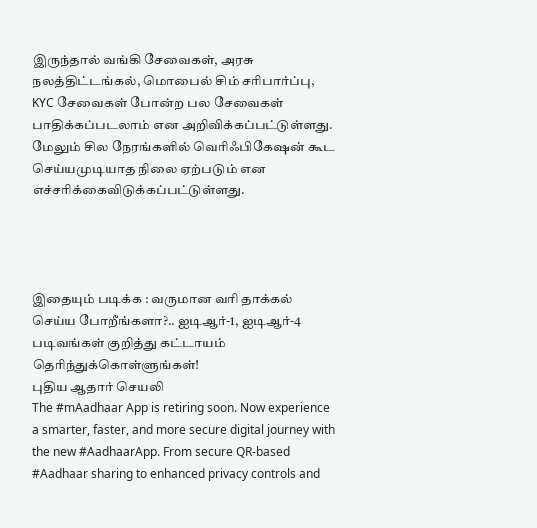இருந்தால் வங்கி சேவைகள், அரசு நலத்திட்டங்கல், மொபைல் சிம் சரிபார்ப்பு, KYC சேவைகள் போன்ற பல சேவைகள் பாதிக்கப்படலாம் என அறிவிக்கப்பட்டுள்ளது. மேலும் சில நேரங்களில் வெரிஃபிகேஷன் கூட செய்யமுடியாத நிலை ஏற்படும் என எச்சரிக்கைவிடுக்கப்பட்டுள்ளது.




இதையும் படிக்க : வருமான வரி தாக்கல் செய்ய போறீங்களா?.. ஐடிஆர்-1, ஐடிஆர்-4 படிவங்கள் குறித்து கட்டாயம் தெரிந்துக்கொள்ளுங்கள்!
புதிய ஆதார் செயலி
The #mAadhaar App is retiring soon. Now experience a smarter, faster, and more secure digital journey with the new #AadhaarApp. From secure QR-based #Aadhaar sharing to enhanced privacy controls and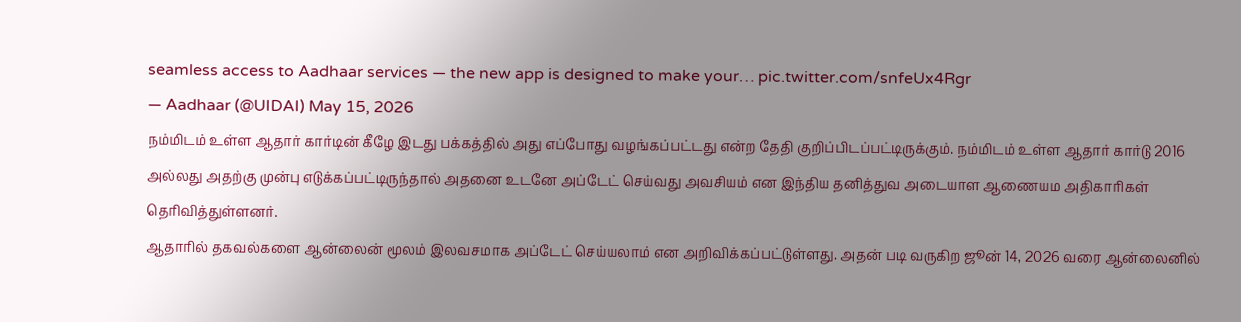seamless access to Aadhaar services — the new app is designed to make your… pic.twitter.com/snfeUx4Rgr
— Aadhaar (@UIDAI) May 15, 2026
நம்மிடம் உள்ள ஆதார் கார்டின் கீழே இடது பக்கத்தில் அது எப்போது வழங்கப்பட்டது என்ற தேதி குறிப்பிடப்பட்டிருக்கும். நம்மிடம் உள்ள ஆதார் கார்டு 2016 அல்லது அதற்கு முன்பு எடுக்கப்பட்டிருந்தால் அதனை உடனே அப்டேட் செய்வது அவசியம் என இந்திய தனித்துவ அடையாள ஆணையம அதிகாரிகள் தெரிவித்துள்ளனர்.
ஆதாரில் தகவல்களை ஆன்லைன் மூலம் இலவசமாக அப்டேட் செய்யலாம் என அறிவிக்கப்பட்டுள்ளது. அதன் படி வருகிற ஜூன் 14, 2026 வரை ஆன்லைனில்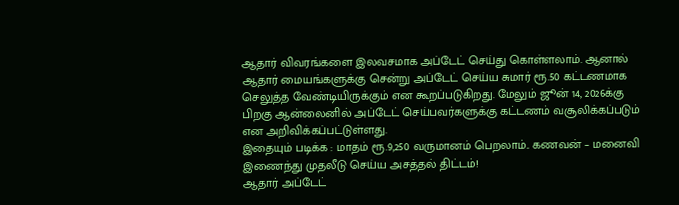ஆதார் விவரங்களை இலவசமாக அப்டேட் செய்து கொள்ளலாம். ஆனால் ஆதார் மையங்களுக்கு சென்று அப்டேட் செய்ய சுமார் ரூ.50 கட்டணமாக செலுத்த வேண்டியிருக்கும் என கூறப்படுகிறது. மேலும் ஜூன் 14, 2026க்கு பிறகு ஆன்லைனில் அப்டேட் செய்பவர்களுக்கு கட்டணம் வசூலிக்கப்படும் என அறிவிக்கப்பட்டுள்ளது.
இதையும் படிக்க : மாதம் ரூ.9,250 வருமானம் பெறலாம்.. கணவன் – மனைவி இணைந்து முதலீடு செய்ய அசத்தல் திட்டம்!
ஆதார் அப்டேட்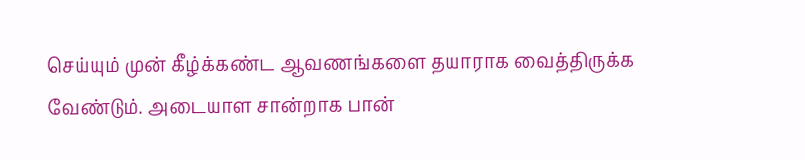செய்யும் முன் கீழ்க்கண்ட ஆவணங்களை தயாராக வைத்திருக்க வேண்டும். அடையாள சான்றாக பான்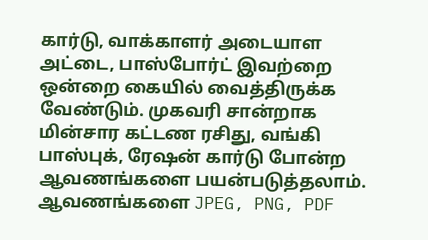கார்டு, வாக்காளர் அடையாள அட்டை, பாஸ்போர்ட் இவற்றை ஒன்றை கையில் வைத்திருக்க வேண்டும். முகவரி சான்றாக மின்சார கட்டண ரசிது, வங்கி பாஸ்புக், ரேஷன் கார்டு போன்ற ஆவணங்களை பயன்படுத்தலாம். ஆவணங்களை JPEG, PNG, PDF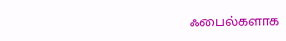ஃபைல்களாக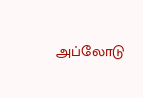அப்லோடு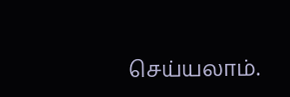செய்யலாம்.